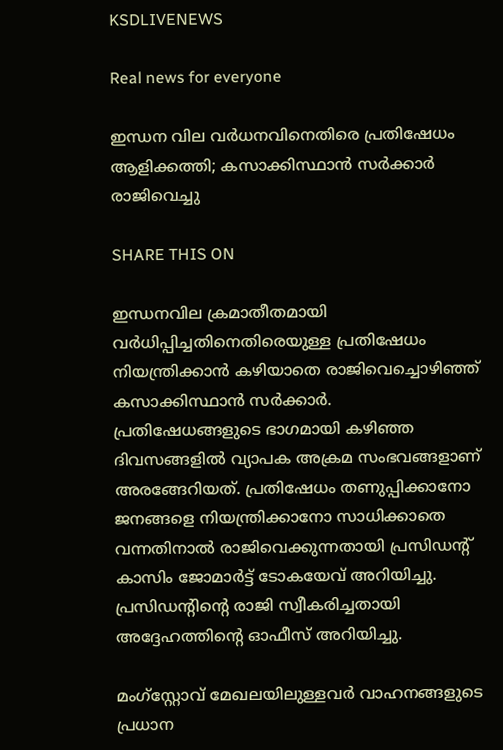KSDLIVENEWS

Real news for everyone

ഇന്ധന വില വര്‍ധനവിനെതിരെ പ്രതിഷേധം ആളിക്കത്തി; കസാക്കിസ്ഥാന്‍ സര്‍ക്കാര്‍ രാജിവെച്ചു

SHARE THIS ON

ഇന്ധനവില ക്രമാതീതമായി വര്‍ധിപ്പിച്ചതിനെതിരെയുള്ള പ്രതിഷേധം നിയന്ത്രിക്കാന്‍ കഴിയാതെ രാജിവെച്ചൊഴിഞ്ഞ് കസാക്കിസ്ഥാന്‍ സര്‍ക്കാര്‍. പ്രതിഷേധങ്ങളുടെ ഭാഗമായി കഴിഞ്ഞ ദിവസങ്ങളില്‍ വ്യാപക അക്രമ സംഭവങ്ങളാണ് അരങ്ങേറിയത്. പ്രതിഷേധം തണുപ്പിക്കാനോ ജനങ്ങളെ നിയന്ത്രിക്കാനോ സാധിക്കാതെ വന്നതിനാല്‍ രാജിവെക്കുന്നതായി പ്രസിഡന്റ് കാസിം ജോമാര്‍ട്ട് ടോകയേവ് അറിയിച്ചു. പ്രസിഡന്റിന്റെ രാജി സ്വീകരിച്ചതായി അദ്ദേഹത്തിന്റെ ഓഫീസ് അറിയിച്ചു.

മംഗ്സ്റ്റോവ് മേഖലയിലുള്ളവര്‍ വാഹനങ്ങളുടെ പ്രധാന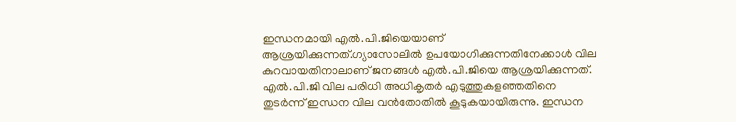ഇന്ധനമായി എല്‍.പി.ജിയെയാണ് ആശ്രയിക്കുന്നത്.ഗ്യാസോലില്‍ ഉപയോഗിക്കുന്നതിനേക്കാള്‍ വില കുറവായതിനാലാണ് ജനങ്ങള്‍ എല്‍.പി.ജിയെ ആശ്രയിക്കുന്നത്. എല്‍.പി.ജി വില പരിധി അധികൃതര്‍ എടുത്തുകളഞ്ഞതിനെ തുടര്‍ന്ന് ഇന്ധന വില വന്‍തോതില്‍ കൂടുകയായിരുന്നു. ഇന്ധന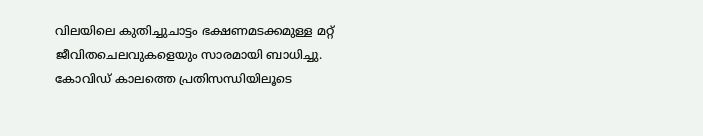വിലയിലെ കുതിച്ചുചാട്ടം ഭക്ഷണമടക്കമുള്ള മറ്റ് ജീവിതചെലവുകളെയും സാരമായി ബാധിച്ചു. കോവിഡ് കാലത്തെ പ്രതിസന്ധിയിലൂടെ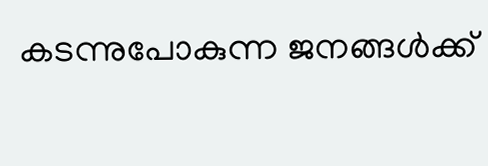കടന്നുപോകുന്ന ജനങ്ങള്‍ക്ക്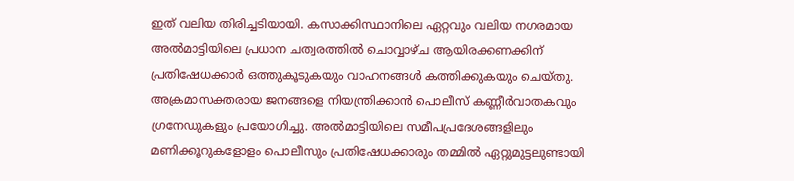ഇത് വലിയ തിരിച്ചടിയായി. കസാക്കിസ്ഥാനിലെ ഏറ്റവും വലിയ നഗരമായ അല്‍മാട്ടിയിലെ പ്രധാന ചത്വരത്തില്‍ ചൊവ്വാഴ്ച ആയിരക്കണക്കിന് പ്രതിഷേധക്കാര്‍ ഒത്തുകൂടുകയും വാഹനങ്ങള്‍ കത്തിക്കുകയും ചെയ്തു. അക്രമാസക്തരായ ജനങ്ങളെ നിയന്ത്രിക്കാന്‍ പൊലീസ് കണ്ണീര്‍വാതകവും ഗ്രനേഡുകളും പ്രയോഗിച്ചു. അല്‍മാട്ടിയിലെ സമീപപ്രദേശങ്ങളിലും മണിക്കൂറുകളോളം പൊലീസും പ്രതിഷേധക്കാരും തമ്മില്‍ ഏറ്റുമുട്ടലുണ്ടായി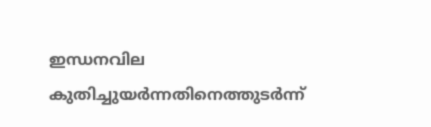ഇന്ധനവില കുതിച്ചുയര്‍ന്നതിനെത്തുടര്‍ന്ന്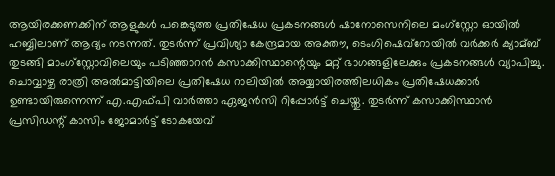ആയിരക്കണക്കിന് ആളുകള്‍ പങ്കെടുത്ത പ്രതിഷേധ പ്രകടനങ്ങള്‍ ഷാനോസെനിലെ മംഗ്സ്റ്റോ ഓയില്‍ ഹബ്ബിലാണ് ആദ്യം നടന്നത്. തുടര്‍ന്ന് പ്രവിശ്യാ കേന്ദ്രമായ അക്തൗ, ടെംഗിഷെവ്റോയില്‍ വര്‍ക്കര്‍ ക്യാമ്ബ് തുടങ്ങി മാംഗ്സ്റ്റോവിലെയും പടിഞ്ഞാറന്‍ കസാക്കിസ്ഥാന്റെയും മറ്റ് ഭാഗങ്ങളിലേക്കും പ്രകടനങ്ങള്‍ വ്യാപിച്ചു. ചൊവ്വാഴ്ച രാത്രി അല്‍മാട്ടിയിലെ പ്രതിഷേധ റാലിയില്‍ അയ്യായിരത്തിലധികം പ്രതിഷേധക്കാര്‍ ഉണ്ടായിരുന്നെന്ന് എ.എഫ്പി വാര്‍ത്താ ഏജന്‍സി റിപ്പോര്‍ട്ട് ചെയ്തു. തുടര്‍ന്ന് കസാക്കിസ്ഥാന്‍ പ്രസിഡന്റ് കാസിം ജോമാര്‍ട്ട് ടോകയേവ്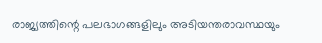രാജ്യത്തിന്റെ പലഭാഗങ്ങളിലും അടിയന്തരാവസ്ഥയും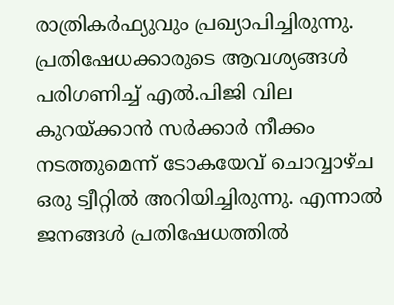രാത്രികര്‍ഫ്യുവും പ്രഖ്യാപിച്ചിരുന്നു. പ്രതിഷേധക്കാരുടെ ആവശ്യങ്ങള്‍ പരിഗണിച്ച്‌ എല്‍.പിജി വില കുറയ്ക്കാന്‍ സര്‍ക്കാര്‍ നീക്കം നടത്തുമെന്ന് ടോകയേവ് ചൊവ്വാഴ്ച ഒരു ട്വീറ്റില്‍ അറിയിച്ചിരുന്നു. എന്നാല്‍ ജനങ്ങള്‍ പ്രതിഷേധത്തില്‍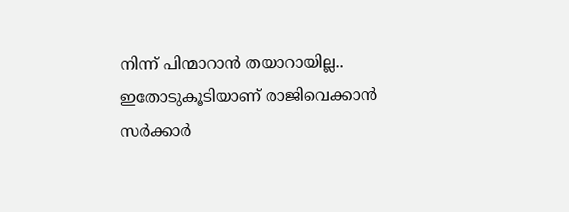നിന്ന് പിന്മാറാന്‍ തയാറായില്ല.. ഇതോടുകൂടിയാണ് രാജിവെക്കാന്‍ സര്‍ക്കാര്‍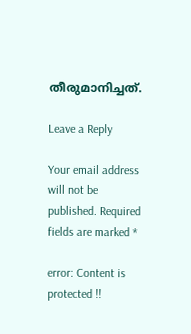തീരുമാനിച്ചത്.

Leave a Reply

Your email address will not be published. Required fields are marked *

error: Content is protected !!